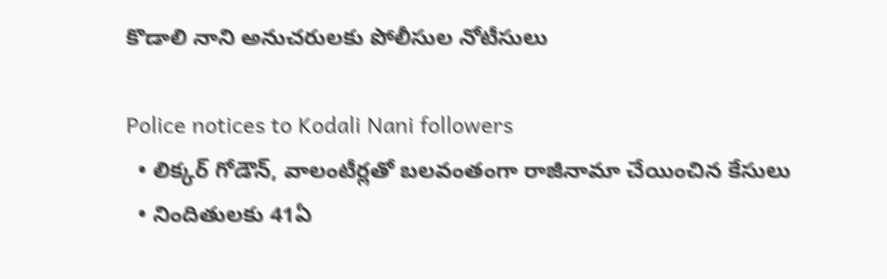కొడాలి నాని అనుచరులకు పోలీసుల నోటీసులు

Police notices to Kodali Nani followers
  • లిక్కర్ గోడౌన్, వాలంటీర్లతో బలవంతంగా రాజీనామా చేయించిన కేసులు
  • నిందితులకు 41ఏ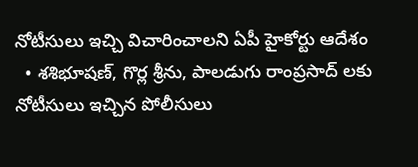నోటీసులు ఇచ్చి విచారించాలని ఏపీ హైకోర్టు ఆదేశం
  • శశిభూషణ్, గొర్ల శ్రీను, పాలడుగు రాంప్రసాద్ లకు నోటీసులు ఇచ్చిన పోలీసులు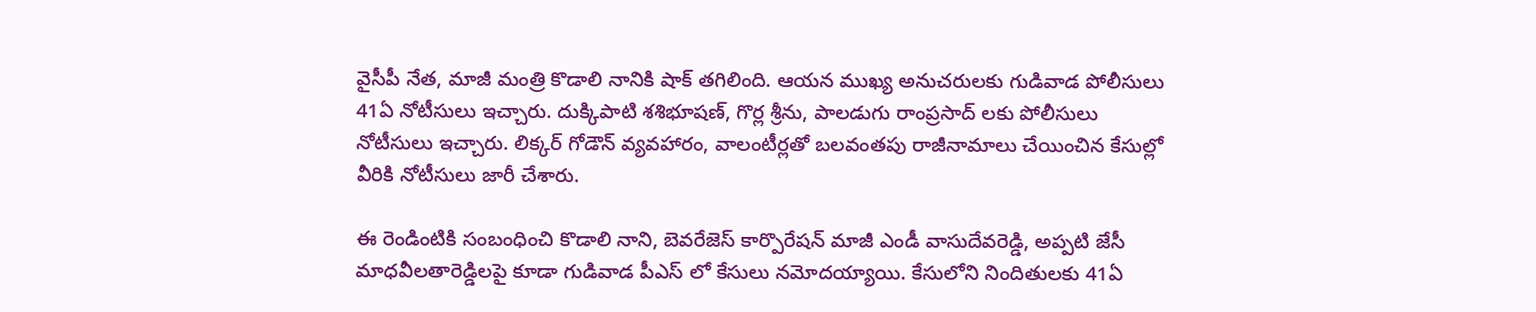వైసీపీ నేత, మాజీ మంత్రి కొడాలి నానికి షాక్ తగిలింది. ఆయన ముఖ్య అనుచరులకు గుడివాడ పోలీసులు 41ఏ నోటీసులు ఇచ్చారు. దుక్కిపాటి శశిభూషణ్, గొర్ల శ్రీను, పాలడుగు రాంప్రసాద్ లకు పోలీసులు నోటీసులు ఇచ్చారు. లిక్కర్ గోడౌన్ వ్యవహారం, వాలంటీర్లతో బలవంతపు రాజీనామాలు చేయించిన కేసుల్లో వీరికి నోటీసులు జారీ చేశారు.

ఈ రెండింటికి సంబంధించి కొడాలి నాని, బెవరేజెస్ కార్పొరేషన్ మాజీ ఎండీ వాసుదేవరెడ్డి, అప్పటి జేసీ మాధవీలతారెడ్డిలపై కూడా గుడివాడ పీఎస్ లో కేసులు నమోదయ్యాయి. కేసులోని నిందితులకు 41ఏ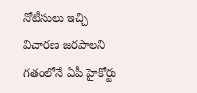నోటీసులు ఇచ్చి విచారణ జరపాలని గతంలోనే ఏపీ హైకోర్టు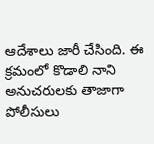ఆదేశాలు జారీ చేసింది. ఈ క్రమంలో కొడాలి నాని అనుచరులకు తాజాగా పోలీసులు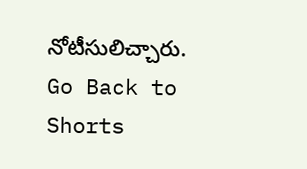నోటీసులిచ్చారు.
Go Back to Shorts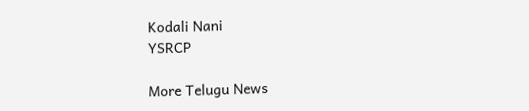Kodali Nani
YSRCP

More Telugu News